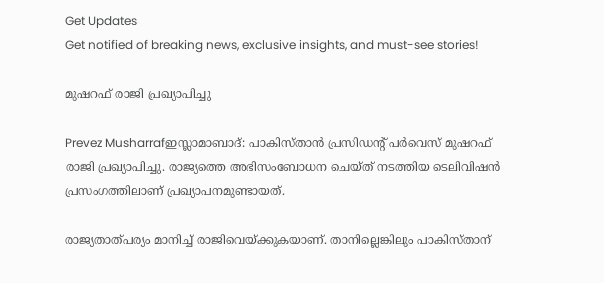Get Updates
Get notified of breaking news, exclusive insights, and must-see stories!

മുഷറഫ്‌ രാജി പ്രഖ്യാപിച്ചു

Prevez Musharrafഇസ്ലാമാബാദ്‌: പാകിസ്‌താന്‍ പ്രസിഡന്റ്‌ പര്‍വെസ്‌ മുഷറഫ്‌ രാജി പ്രഖ്യാപിച്ചു. രാജ്യത്തെ അഭിസംബോധന ചെയ്‌ത്‌ നടത്തിയ ടെലിവിഷന്‍ പ്രസംഗത്തിലാണ്‌ പ്രഖ്യാപനമുണ്ടായത്‌.

രാജ്യതാത്‌പര്യം മാനിച്ച്‌ രാജിവെയ്‌ക്കുകയാണ്‌. താനില്ലെങ്കിലും പാകിസ്‌താന്‌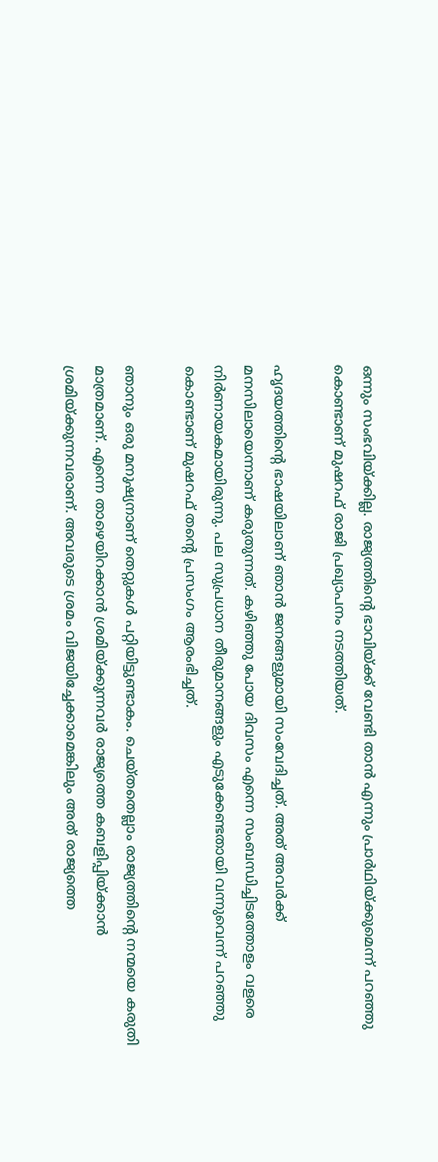ഒന്നും സംഭവിയ്‌ക്കില്ല. രാജ്യത്തിന്റെ ഭാവിയ്‌ക്ക്‌ വേണ്ടി താന്‍ എന്നും പ്രാര്‍ഥിയ്‌ക്കുമെന്ന്‌ പറഞ്ഞു കൊണ്ടാണ്‌ മുഷറഫ്‌ രാജി പ്രഖ്യാപനം നടത്തിയത്‌.

ഹൃദയത്തിന്റെ ഭാഷയിലാണ്‌ ഞാന്‍ ജനങ്ങളുമായി സംവേദിച്ചത്‌. അത്‌ അവര്‍ക്ക്‌ മനസിലായെന്നാണ്‌ കരുതുന്നത്‌. കഴിഞ്ഞു പോയ ദിവസം എന്നെ സംബന്ധിച്ചിടത്തോളം വളരെ നിര്‍ണായകമായിരുന്നു. പല സുപ്രധാന തീരുമാനങ്ങളും എടുക്കേണ്ടതായി വന്നുവെന്ന്‌ പറഞ്ഞു കൊണ്ടാണ്‌ മുഷറഫ്‌ തന്റെ പ്രസംഗം ആരംഭിച്ചത്‌.

ഞാനും ഒരു മനുഷ്യനാണ്‌ തെറ്റുകള്‍ പറ്റിയിട്ടുണ്ടാകം. ചെയ്‌തതെല്ലാം രാജ്യത്തിന്റെ നന്മയെ കരുതി മാത്രമാണ്‌. എന്നെ താഴെയിറക്കാന്‍ ശ്രമിയ്‌ക്കുന്നവര്‍ രാജ്യത്തെ കബളിപ്പിയ്‌ക്കാന്‍ ശ്രമിയ്‌ക്കുന്നവരാണ്‌. അവരുടെ ശ്രമം വിജയിച്ചേക്കാമെങ്കിലും അത്‌ രാജ്യത്തെ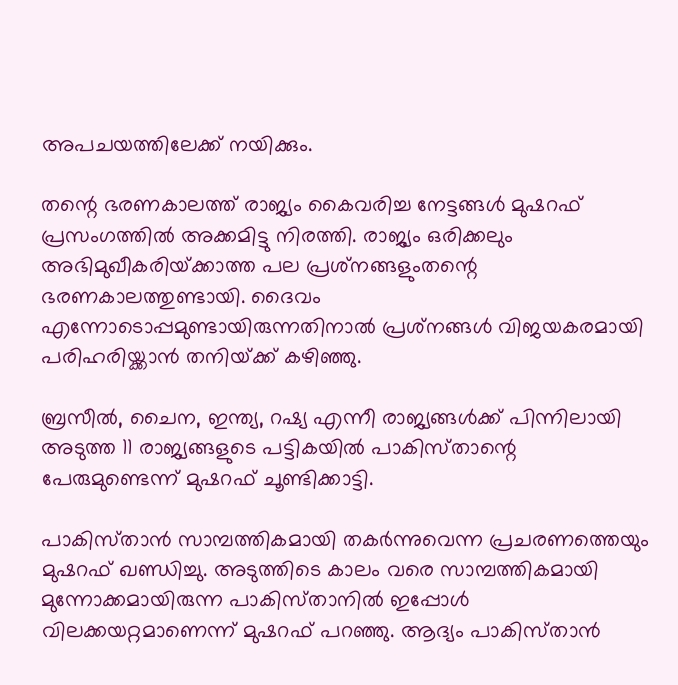അപചയത്തിലേക്ക്‌ നയിക്കും.

തന്റെ ഭരണകാലത്ത്‌ രാജ്യം കൈവരിച്ച നേട്ടങ്ങള്‍ മുഷറഫ്‌ പ്രസംഗത്തില്‍ അക്കമിട്ടു നിരത്തി. രാജ്യം ഒരിക്കലും അഭിമുഖീകരിയ്‌ക്കാത്ത പല പ്രശ്‌നങ്ങളുംതന്റെ ഭരണകാലത്തുണ്ടായി. ദൈവം എന്നോടൊപ്പമുണ്ടായിരുന്നതിനാല്‍ പ്രശ്‌നങ്ങള്‍ വിജയകരമായി പരിഹരിയ്ക്കാന്‍ തനിയ്‌ക്ക്‌ കഴിഞ്ഞു.

ബ്രസീല്‍, ചൈന, ഇന്ത്യ, റഷ്യ എന്നീ രാജ്യങ്ങള്‍ക്ക്‌ പിന്നിലായി അടുത്ത 11 രാജ്യങ്ങളുടെ പട്ടികയില്‍ പാകിസ്‌താന്റെ പേരുമുണ്ടെന്ന്‌ മുഷറഫ്‌ ചൂണ്ടിക്കാട്ടി.

പാകിസ്‌താന്‍ സാമ്പത്തികമായി തകര്‍ന്നുവെന്ന പ്രചരണത്തെയും മുഷറഫ്‌ ഖണ്ഡിച്ചു. അടുത്തിടെ കാലം വരെ സാമ്പത്തികമായി മുന്നോക്കമായിരുന്ന പാകിസ്‌താനില്‍ ഇപ്പോള്‍ വിലക്കയറ്റമാണെന്ന്‌ മുഷറഫ്‌ പറഞ്ഞു. ആദ്യം പാകിസ്‌താന്‍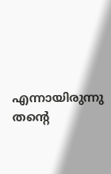എന്നായിരുന്നു തന്റെ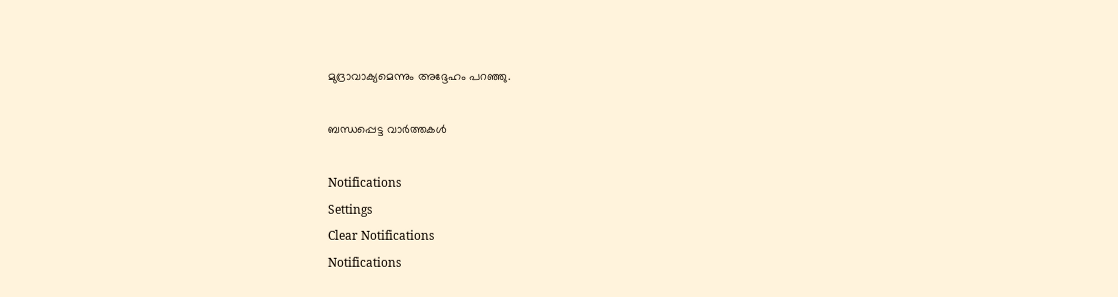മുദ്രാവാക്യമെന്നും അദ്ദേഹം പറഞ്ഞു.

ബന്ധപ്പെട്ട വാര്‍ത്തകള്‍

Notifications
Settings
Clear Notifications
Notifications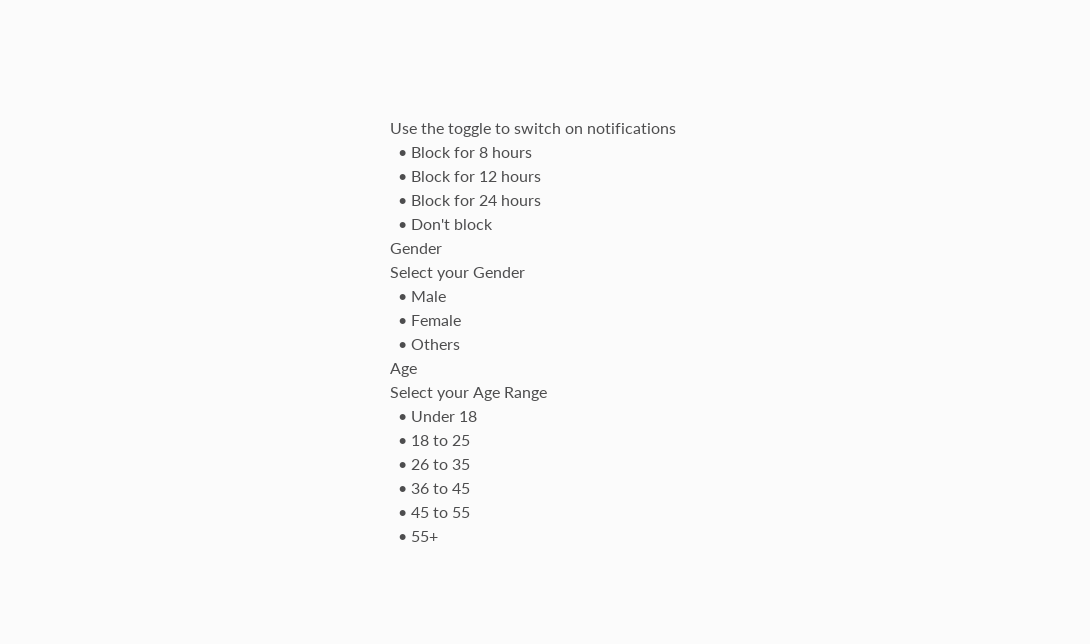Use the toggle to switch on notifications
  • Block for 8 hours
  • Block for 12 hours
  • Block for 24 hours
  • Don't block
Gender
Select your Gender
  • Male
  • Female
  • Others
Age
Select your Age Range
  • Under 18
  • 18 to 25
  • 26 to 35
  • 36 to 45
  • 45 to 55
  • 55+